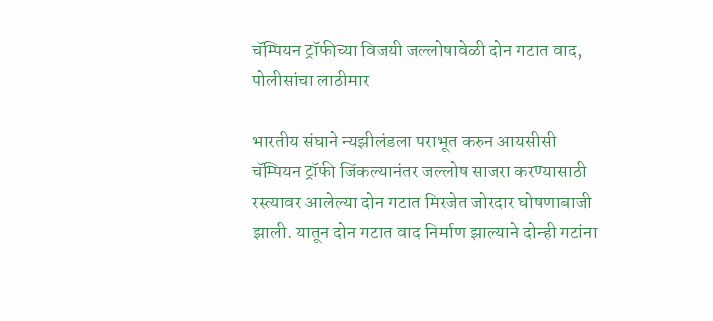चॅम्पियन ट्रॉफीच्या विजयी जल्लोषावेळी दोन गटात वाद, पोलीसांचा लाठीमार

भारतीय संघाने न्यझीलंडला पराभूत करुन आयसीसी चॅम्पियन ट्रॉफी जिंकल्यानंतर जल्लोष साजरा करण्यासाठी रस्त्यावर आलेल्या दोन गटात मिरजेत जोरदार घोषणाबाजी झाली. यातून दोन गटात वाद निर्माण झाल्याने दोन्ही गटांना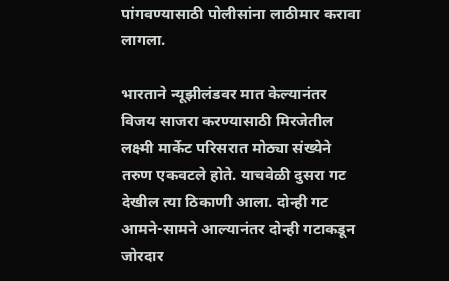पांगवण्यासाठी पोलीसांना लाठीमार करावा लागला.

भारताने न्यूझीलंडवर मात केल्यानंतर विजय साजरा करण्यासाठी मिरजेतील लक्ष्मी मार्केट परिसरात मोठ्या संख्येने तरुण एकवटले होते. याचवेळी दुसरा गट देखील त्या ठिकाणी आला. दोन्ही गट आमने-सामने आल्यानंतर दोन्ही गटाकडून जोरदार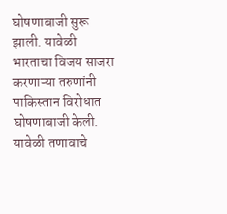घोषणाबाजी सुरू झाली. यावेळी भारताचा विजय साजरा करणाऱ्या तरुणांनी पाकिस्तान विरोधात घोषणाबाजी केली. यावेळी तणावाचे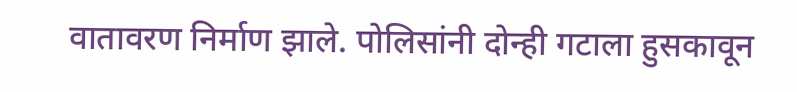वातावरण निर्माण झाले. पोलिसांनी दोन्ही गटाला हुसकावून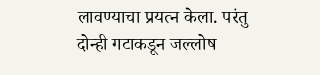लावण्याचा प्रयत्न केला. परंतु दोन्ही गटाकडून जल्लोष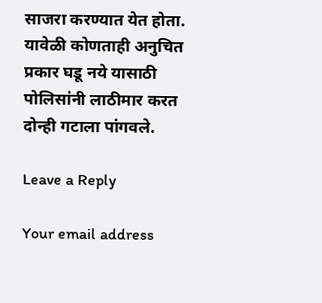साजरा करण्यात येत होता. यावेळी कोणताही अनुचित प्रकार घडू नये यासाठी पोलिसांनी लाठीमार करत दोन्ही गटाला पांगवले.

Leave a Reply

Your email address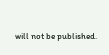will not be published.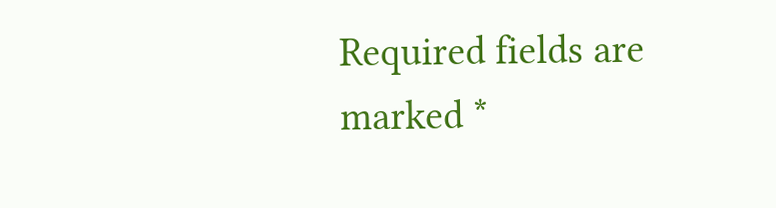Required fields are marked *